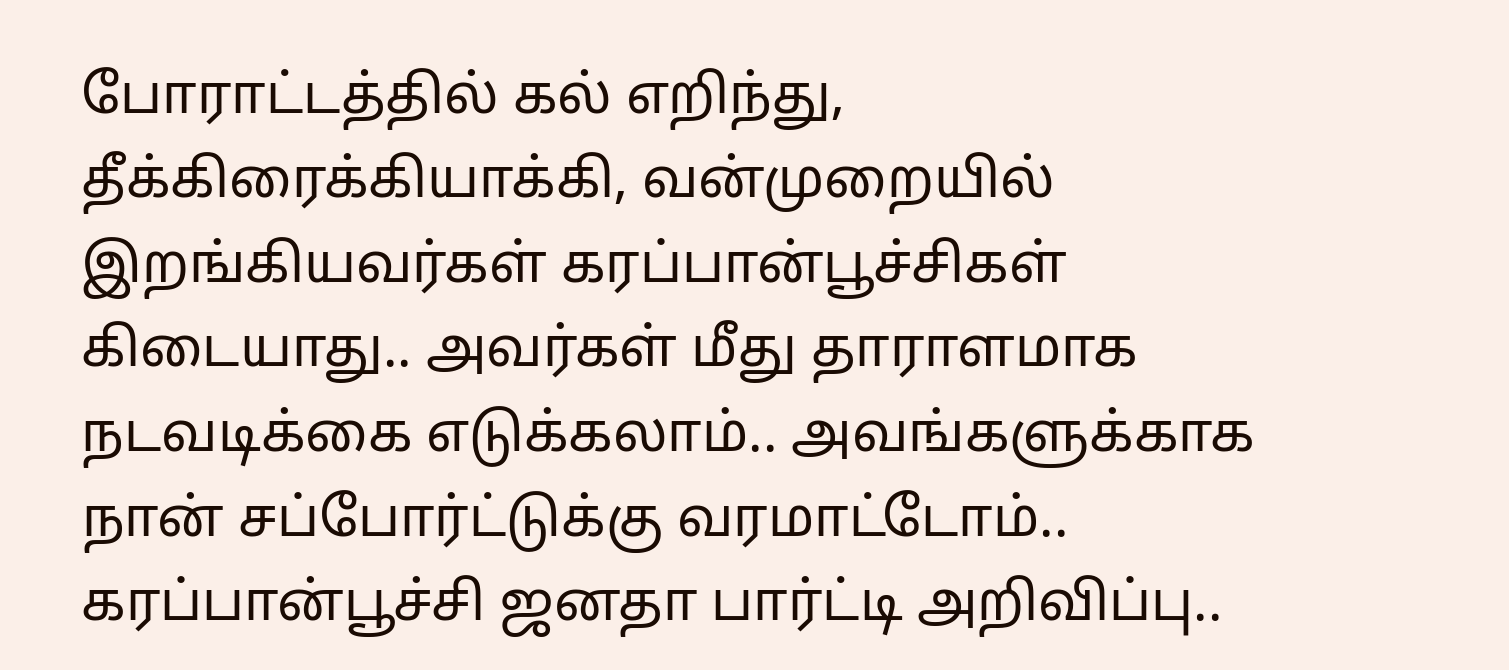போராட்டத்தில் கல் எறிந்து, தீக்கிரைக்கியாக்கி, வன்முறையில் இறங்கியவர்கள் கரப்பான்பூச்சிகள் கிடையாது.. அவர்கள் மீது தாராளமாக நடவடிக்கை எடுக்கலாம்.. அவங்களுக்காக நான் சப்போர்ட்டுக்கு வரமாட்டோம்.. கரப்பான்பூச்சி ஜனதா பார்ட்டி அறிவிப்பு..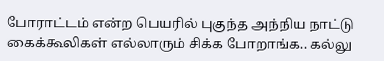போராட்டம் என்ற பெயரில் புகுந்த அந்நிய நாட்டு கைக்கூலிகள் எல்லாரும் சிக்க போறாங்க.. கல்லு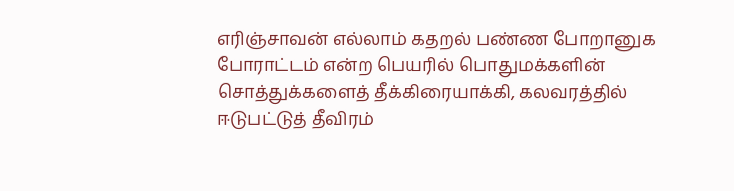எரிஞ்சாவன் எல்லாம் கதறல் பண்ண போறானுக
போராட்டம் என்ற பெயரில் பொதுமக்களின் சொத்துக்களைத் தீக்கிரையாக்கி, கலவரத்தில் ஈடுபட்டுத் தீவிரம்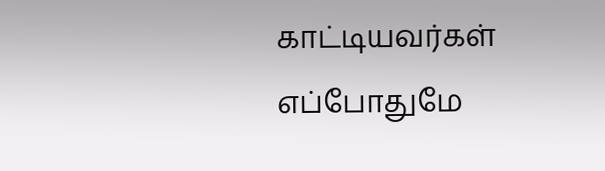காட்டியவர்கள் எப்போதுமே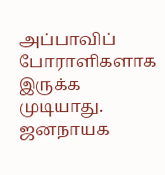அப்பாவிப் போராளிகளாக இருக்க முடியாது. ஜனநாயக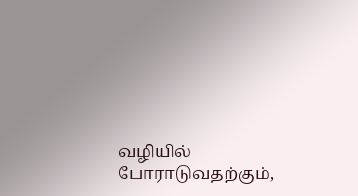வழியில் போராடுவதற்கும்,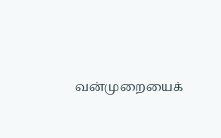வன்முறையைக்